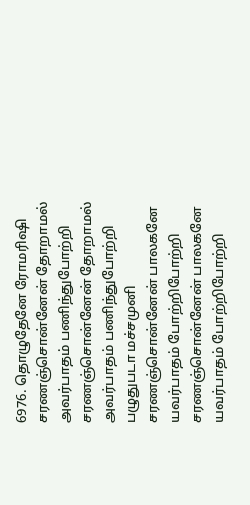6976. தொழுதேனே ரோமரிஷி
சரணஞ்சொன்னேன் தோறாமல் அவர்பாதம் பணிந்துபோற்றி
சரணஞ்சொன்னேன் தோறாமல் அவர்பாதம் பணிந்துபோற்றி
பழுதுபடா மச்சமுனி
சரணஞ்சொன்னேன் பாலகனே யவர்பாதம் போற்றிபோற்றி
சரணஞ்சொன்னேன் பாலகனே யவர்பாதம் போற்றிபோற்றி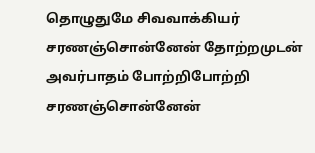தொழுதுமே சிவவாக்கியர்
சரணஞ்சொன்னேன் தோற்றமுடன் அவர்பாதம் போற்றிபோற்றி
சரணஞ்சொன்னேன்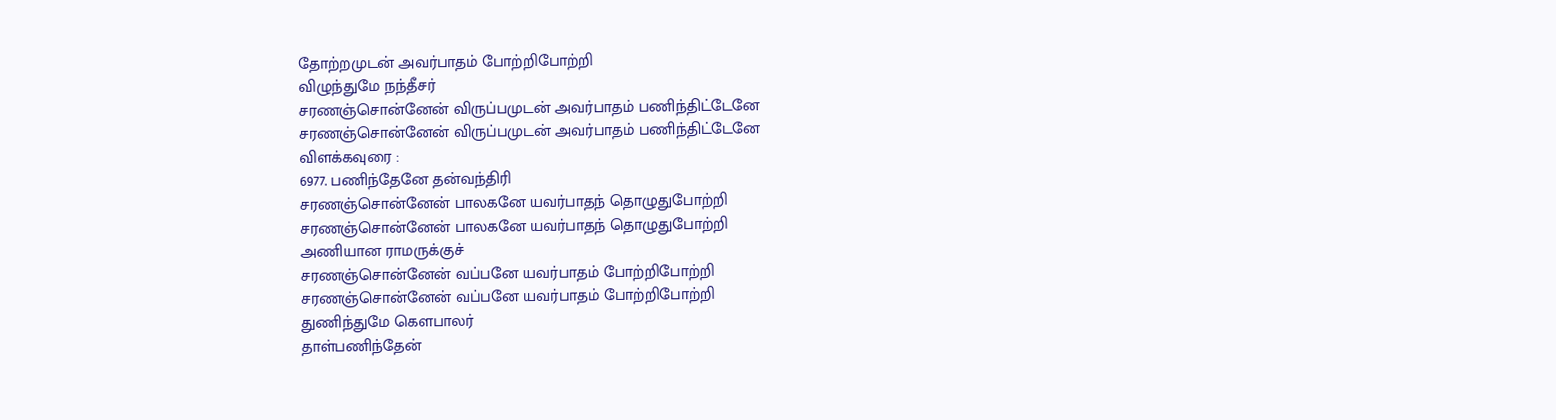தோற்றமுடன் அவர்பாதம் போற்றிபோற்றி
விழுந்துமே நந்தீசர்
சரணஞ்சொன்னேன் விருப்பமுடன் அவர்பாதம் பணிந்திட்டேனே
சரணஞ்சொன்னேன் விருப்பமுடன் அவர்பாதம் பணிந்திட்டேனே
விளக்கவுரை :
6977. பணிந்தேனே தன்வந்திரி
சரணஞ்சொன்னேன் பாலகனே யவர்பாதந் தொழுதுபோற்றி
சரணஞ்சொன்னேன் பாலகனே யவர்பாதந் தொழுதுபோற்றி
அணியான ராமருக்குச்
சரணஞ்சொன்னேன் வப்பனே யவர்பாதம் போற்றிபோற்றி
சரணஞ்சொன்னேன் வப்பனே யவர்பாதம் போற்றிபோற்றி
துணிந்துமே கௌபாலர்
தாள்பணிந்தேன்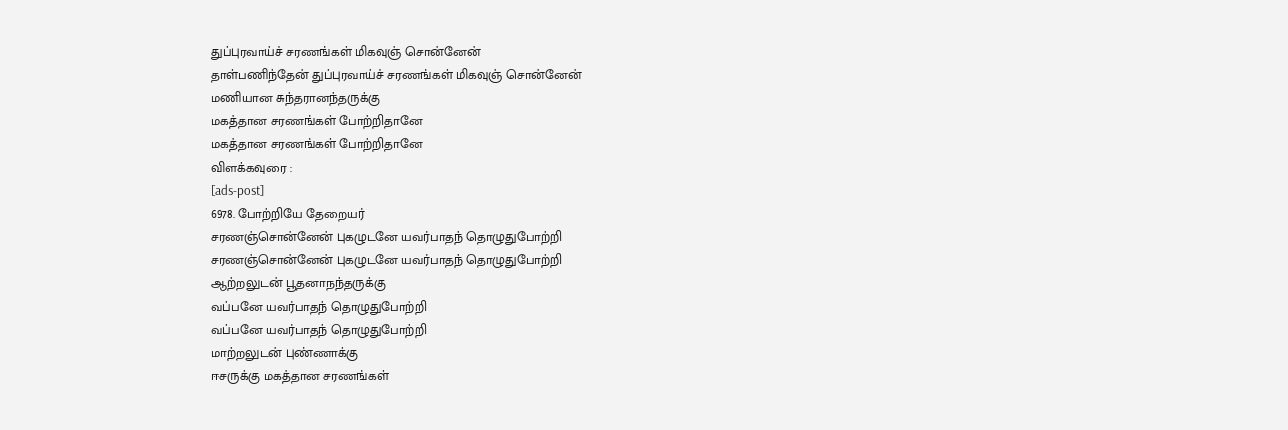துப்புரவாய்ச் சரணங்கள் மிகவுஞ் சொன்னேன்
தாள்பணிந்தேன் துப்புரவாய்ச் சரணங்கள் மிகவுஞ் சொன்னேன்
மணியான சுந்தரானந்தருக்கு
மகத்தான சரணங்கள் போற்றிதானே
மகத்தான சரணங்கள் போற்றிதானே
விளக்கவுரை :
[ads-post]
6978. போற்றியே தேறையர்
சரணஞ்சொன்னேன் புகழுடனே யவர்பாதந் தொழுதுபோற்றி
சரணஞ்சொன்னேன் புகழுடனே யவர்பாதந் தொழுதுபோற்றி
ஆற்றலுடன் பூதனாநந்தருக்கு
வப்பனே யவர்பாதந் தொழுதுபோற்றி
வப்பனே யவர்பாதந் தொழுதுபோற்றி
மாற்றலுடன் புண்ணாக்கு
ஈசருக்கு மகத்தான சரணங்கள்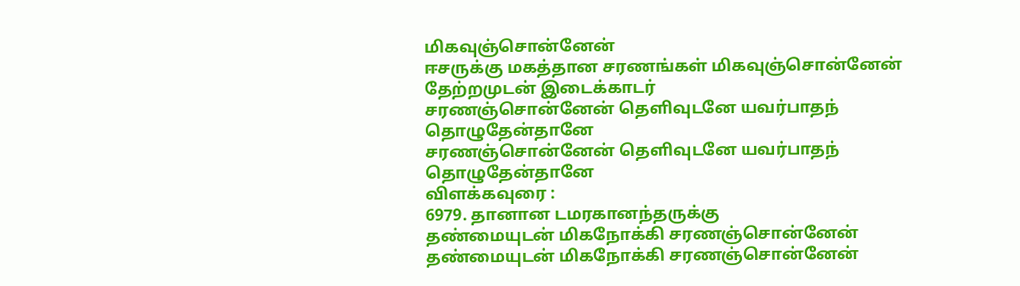மிகவுஞ்சொன்னேன்
ஈசருக்கு மகத்தான சரணங்கள் மிகவுஞ்சொன்னேன்
தேற்றமுடன் இடைக்காடர்
சரணஞ்சொன்னேன் தெளிவுடனே யவர்பாதந் தொழுதேன்தானே
சரணஞ்சொன்னேன் தெளிவுடனே யவர்பாதந் தொழுதேன்தானே
விளக்கவுரை :
6979. தானான டமரகானந்தருக்கு
தண்மையுடன் மிகநோக்கி சரணஞ்சொன்னேன்
தண்மையுடன் மிகநோக்கி சரணஞ்சொன்னேன்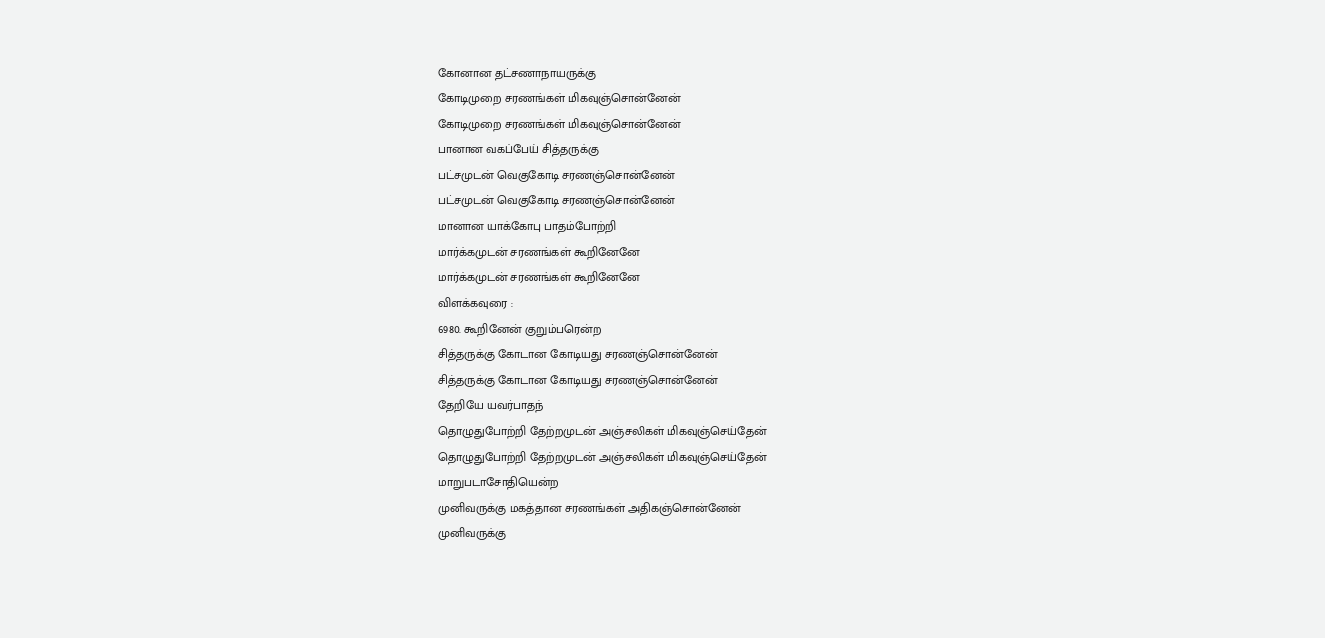கோனான தட்சணாநாயருக்கு
கோடிமுறை சரணங்கள் மிகவுஞ்சொன்னேன்
கோடிமுறை சரணங்கள் மிகவுஞ்சொன்னேன்
பானான வகப்பேய் சித்தருக்கு
பட்சமுடன் வெகுகோடி சரணஞ்சொன்னேன்
பட்சமுடன் வெகுகோடி சரணஞ்சொன்னேன்
மானான யாக்கோபு பாதம்போற்றி
மார்க்கமுடன் சரணங்கள் கூறினேனே
மார்க்கமுடன் சரணங்கள் கூறினேனே
விளக்கவுரை :
6980. கூறினேன் குறும்பரென்ற
சித்தருக்கு கோடான கோடியது சரணஞ்சொன்னேன்
சித்தருக்கு கோடான கோடியது சரணஞ்சொன்னேன்
தேறியே யவர்பாதந்
தொழுதுபோற்றி தேற்றமுடன் அஞ்சலிகள் மிகவுஞ்செய்தேன்
தொழுதுபோற்றி தேற்றமுடன் அஞ்சலிகள் மிகவுஞ்செய்தேன்
மாறுபடாசோதியென்ற
முனிவருக்கு மகத்தான சரணங்கள் அதிகஞ்சொன்னேன்
முனிவருக்கு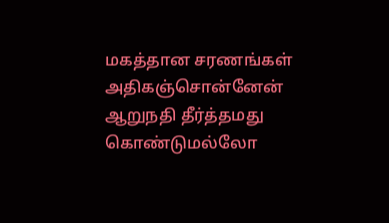மகத்தான சரணங்கள் அதிகஞ்சொன்னேன்
ஆறுநதி தீர்த்தமது
கொண்டுமல்லோ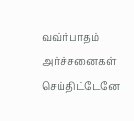வவ்ர்பாதம் அர்ச்சனைகள் செய்திட்டேனே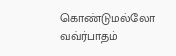கொண்டுமல்லோ வவ்ர்பாதம்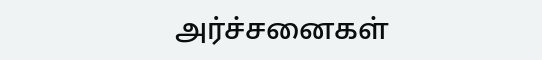அர்ச்சனைகள்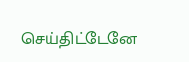செய்திட்டேனே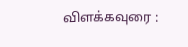விளக்கவுரை :